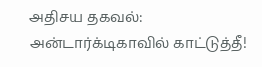அதிசய தகவல்: அன்டார்க்டிகாவில் காட்டுத்தீ!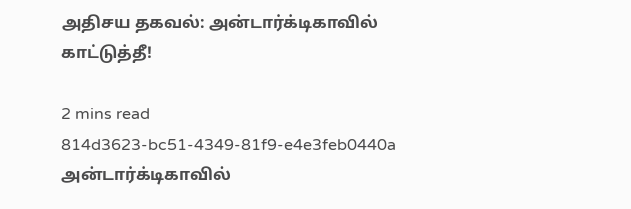அதிசய தகவல்: அன்டார்க்டிகாவில் காட்டுத்தீ!

2 mins read
814d3623-bc51-4349-81f9-e4e3feb0440a
அன்டார்க்டிகாவில்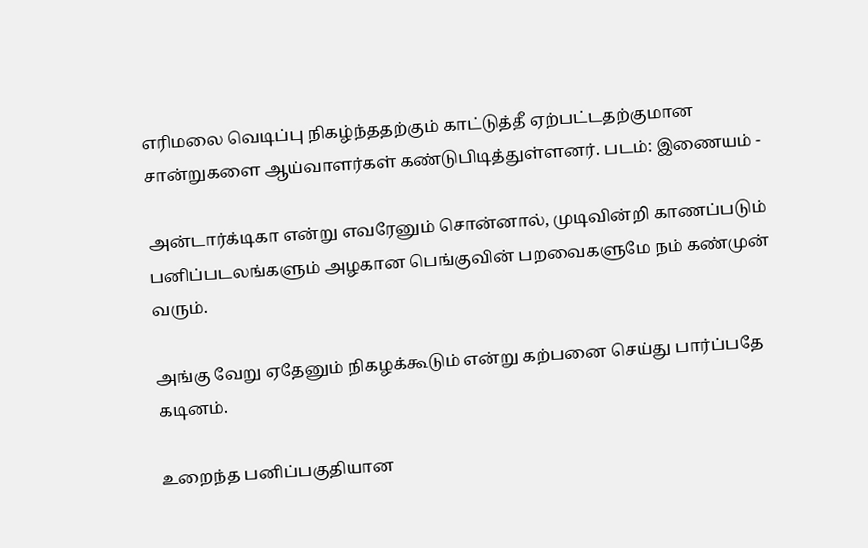எரிமலை வெடிப்பு நிகழ்ந்ததற்கும் காட்டுத்தீ ஏற்பட்டதற்குமான சான்றுகளை ஆய்வாளர்கள் கண்டுபிடித்துள்ளனர். படம்: இணையம் -

அன்டார்க்டிகா என்று எவரேனும் சொன்னால், முடிவின்றி காணப்படும் பனிப்படலங்களும் அழகான பெங்குவின் பறவைகளுமே நம் கண்முன் வரும்.

அங்கு வேறு ஏதேனும் நிகழக்கூடும் என்று கற்பனை செய்து பார்ப்பதே கடினம்.

உறைந்த பனிப்பகுதியான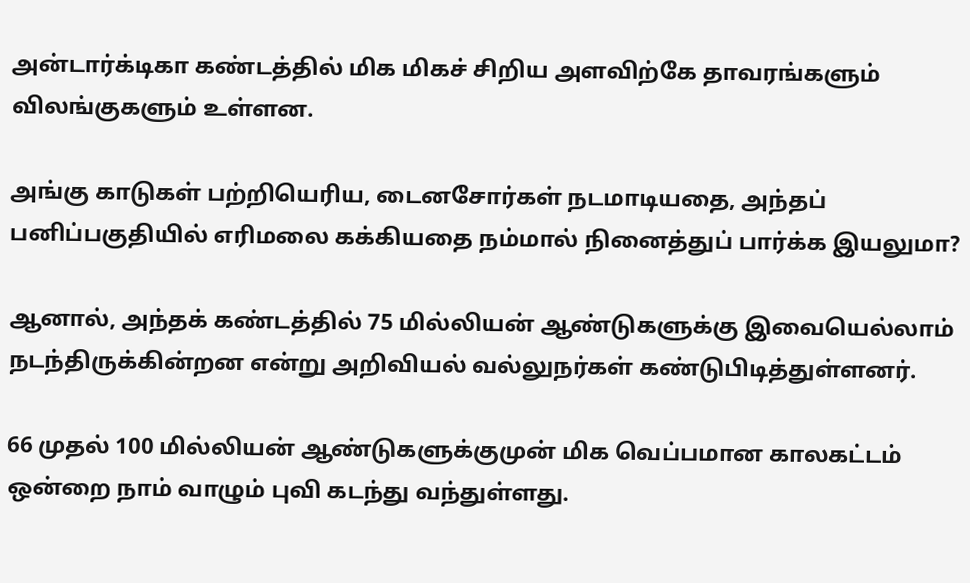அன்டார்க்டிகா கண்டத்தில் மிக மிகச் சிறிய அளவிற்கே தாவரங்களும் விலங்குகளும் உள்ளன.

அங்கு காடுகள் பற்றியெரிய, டைனசோர்கள் நடமாடியதை, அந்தப் பனிப்பகுதியில் எரிமலை கக்கியதை நம்மால் நினைத்துப் பார்க்க இயலுமா?

ஆனால், அந்தக் கண்டத்தில் 75 மில்லியன் ஆண்டுகளுக்கு இவையெல்லாம் நடந்திருக்கின்றன என்று அறிவியல் வல்லுநர்கள் கண்டுபிடித்துள்ளனர்.

66 முதல் 100 மில்லியன் ஆண்டுகளுக்குமுன் மிக வெப்பமான காலகட்டம் ஒன்றை நாம் வாழும் புவி கடந்து வந்துள்ளது.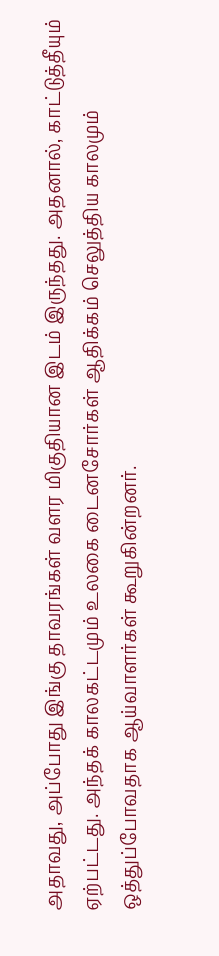அதாவது, அப்போது இங்கு தாவரங்கள் வளர மிகுதியான இடம் இருந்தது. அதனால், காட்டுத்தீயும் ஏற்பட்டது. அந்தக் காலகட்டமும் உலகை டைனசோர்கள் ஆதிக்கம் செலுத்திய காலமும் ஒத்துப்போவதாக ஆய்வாளர்கள் கூறுகின்றனர்.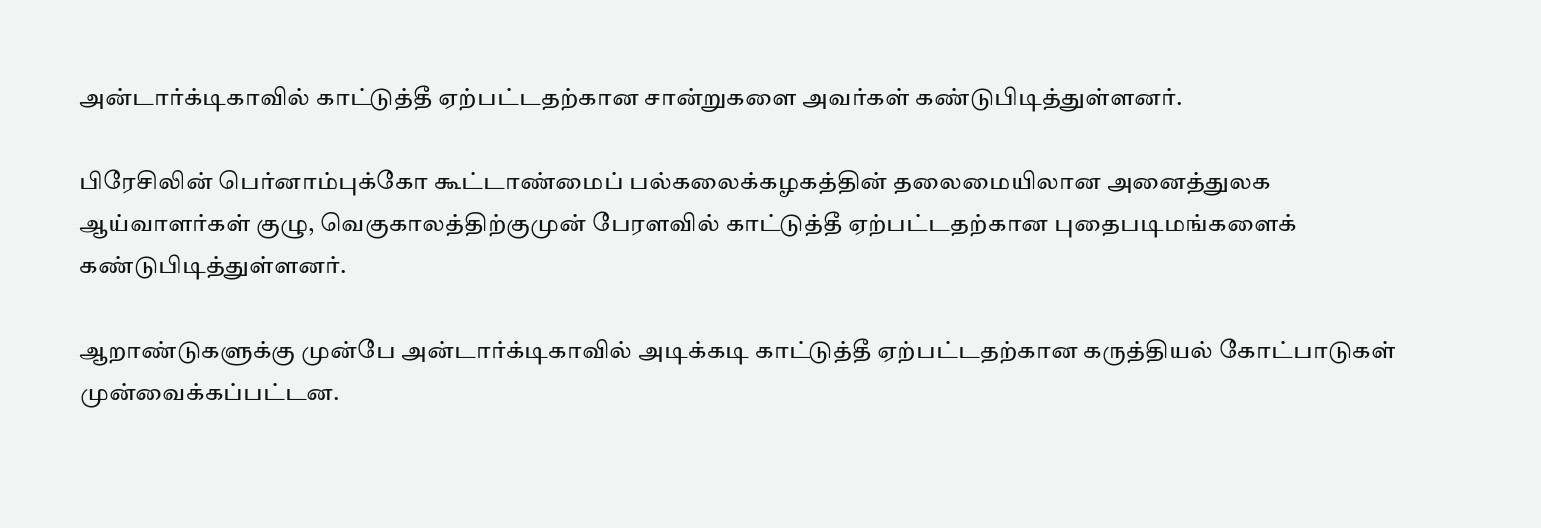அன்டார்க்டிகாவில் காட்டுத்தீ ஏற்பட்டதற்கான சான்றுகளை அவர்கள் கண்டுபிடித்துள்ளனர்.

பிரேசிலின் பெர்னாம்புக்கோ கூட்டாண்மைப் பல்கலைக்கழகத்தின் தலைமையிலான அனைத்துலக ஆய்வாளர்கள் குழு, வெகுகாலத்திற்குமுன் பேரளவில் காட்டுத்தீ ஏற்பட்டதற்கான புதைபடிமங்களைக் கண்டுபிடித்துள்ளனர்.

ஆறாண்டுகளுக்கு முன்பே அன்டார்க்டிகாவில் அடிக்கடி காட்டுத்தீ ஏற்பட்டதற்கான கருத்தியல் கோட்பாடுகள் முன்வைக்கப்பட்டன.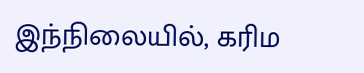இந்நிலையில், கரிம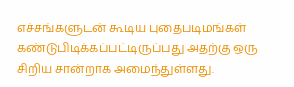எச்சங்களுடன் கூடிய புதைபடிமங்கள் கண்டுபிடிக்கப்பட்டிருப்பது அதற்கு ஒரு சிறிய சான்றாக அமைந்துள்ளது.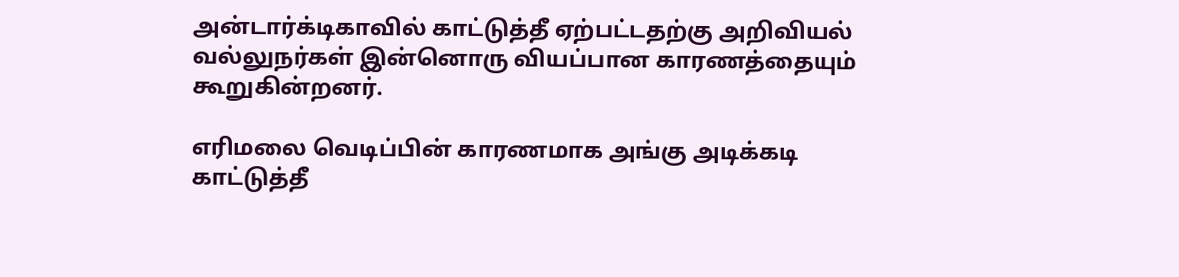அன்டார்க்டிகாவில் காட்டுத்தீ ஏற்பட்டதற்கு அறிவியல் வல்லுநர்கள் இன்னொரு வியப்பான காரணத்தையும் கூறுகின்றனர்.

எரிமலை வெடிப்பின் காரணமாக அங்கு அடிக்கடி காட்டுத்தீ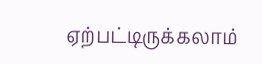ஏற்பட்டிருக்கலாம்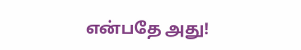என்பதே அது!